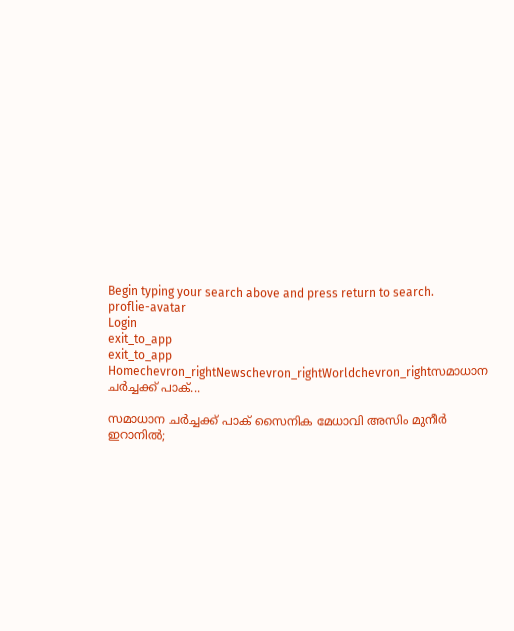Begin typing your search above and press return to search.
proflie-avatar
Login
exit_to_app
exit_to_app
Homechevron_rightNewschevron_rightWorldchevron_rightസമാധാന ചർച്ചക്ക് പാക്...

സമാധാന ചർച്ചക്ക് പാക് സൈനിക മേധാവി അസിം മുനീർ ഇറാനിൽ;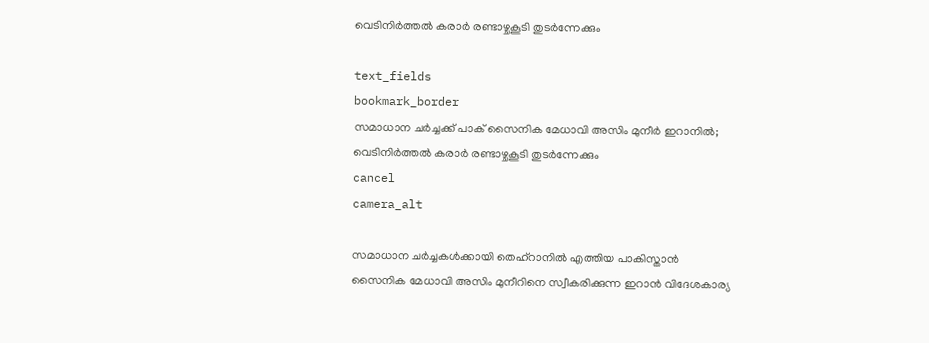വെടിനിർത്തൽ കരാർ രണ്ടാഴ്ചകൂടി തുടർന്നേക്കും

text_fields
bookmark_border
സമാധാന ചർച്ചക്ക് പാക് സൈനിക മേധാവി അസിം മുനീർ ഇറാനിൽ; വെടിനിർത്തൽ കരാർ രണ്ടാഴ്ചകൂടി തുടർന്നേക്കും
cancel
camera_alt

സമാധാന ചർച്ചകൾക്കായി തെഹ്റാനിൽ എത്തിയ പാകിസ്താൻ സൈനിക മേധാവി അസിം മുനീറിനെ സ്വീകരിക്കുന്ന ഇറാൻ വിദേശകാര്യ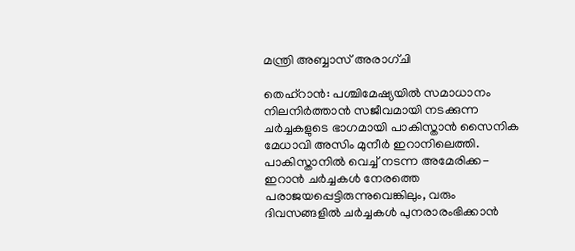മന്ത്രി അബ്ബാസ് അരാഗ്‌ചി

തെഹ്‌റാൻ: പശ്ചിമേഷ്യയിൽ സമാധാനം നിലനിർത്താൻ സജീവമായി നടക്കുന്ന ചർച്ചകളുടെ ഭാഗമായി പാകിസ്താൻ സൈനിക മേധാവി അസിം മുനീർ ഇറാനിലെത്തി. പാകിസ്താനിൽ വെച്ച് നടന്ന അമേരിക്ക-ഇറാൻ ചർച്ചകൾ നേരത്തെ പരാജയപ്പെട്ടിരുന്നുവെങ്കിലും, വരും ദിവസങ്ങളിൽ ചർച്ചകൾ പുനരാരംഭിക്കാൻ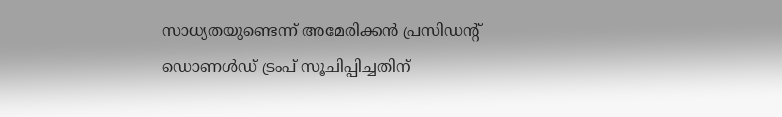സാധ്യതയുണ്ടെന്ന് അമേരിക്കൻ പ്രസിഡന്റ് ഡൊണൾഡ് ട്രംപ് സൂചിപ്പിച്ചതിന്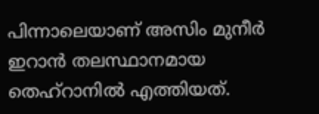പിന്നാലെയാണ് അസിം മുനീർ ഇറാൻ തലസ്ഥാനമായ തെഹ്റാനിൽ എത്തിയത്.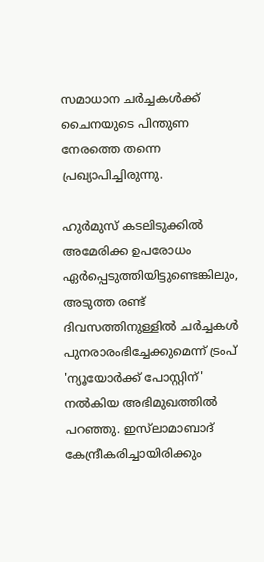സമാധാന ചർച്ചകൾക്ക് ചൈനയുടെ പിന്തുണ നേരത്തെ തന്നെ പ്രഖ്യാപിച്ചിരുന്നു.

ഹുർമുസ് കടലിടുക്കിൽ അമേരിക്ക ഉപരോധം ഏർപ്പെടുത്തിയിട്ടുണ്ടെങ്കിലും, അടുത്ത രണ്ട് ദിവസത്തിനുള്ളിൽ ചർച്ചകൾ പുനരാരംഭിച്ചേക്കുമെന്ന് ട്രംപ് 'ന്യൂയോർക്ക് പോസ്റ്റിന്' നൽകിയ അഭിമുഖത്തിൽ പറഞ്ഞു. ഇസ്‌ലാമാബാദ് കേന്ദ്രീകരിച്ചായിരിക്കും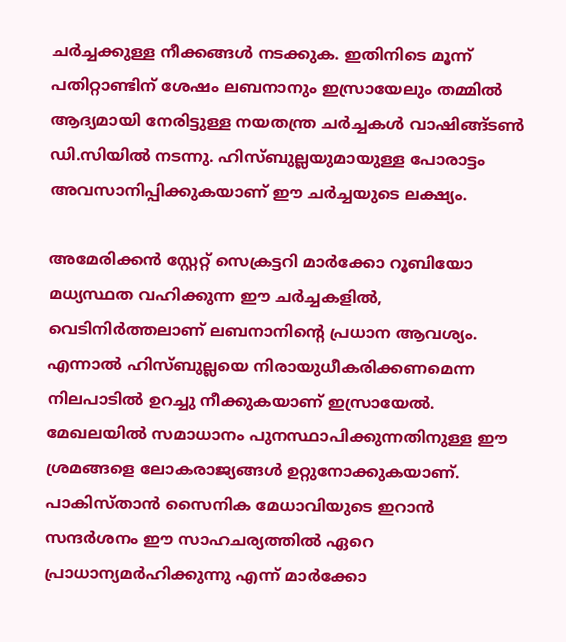ചർച്ചക്കുള്ള നീക്കങ്ങൾ നടക്കുക. ഇതിനിടെ മൂന്ന് പതിറ്റാണ്ടിന് ശേഷം ലബനാനും ഇസ്രായേലും തമ്മിൽ ആദ്യമായി നേരിട്ടുള്ള നയതന്ത്ര ചർച്ചകൾ വാഷിങ്ങ്ടൺ ഡി.സിയിൽ നടന്നു. ഹിസ്ബുല്ലയുമായുള്ള പോരാട്ടം അവസാനിപ്പിക്കുകയാണ് ഈ ചർച്ചയുടെ ലക്ഷ്യം.

അമേരിക്കൻ സ്റ്റേറ്റ് സെക്രട്ടറി മാർക്കോ റൂബിയോ മധ്യസ്ഥത വഹിക്കുന്ന ഈ ചർച്ചകളിൽ, വെടിനിർത്തലാണ് ലബനാനിന്റെ പ്രധാന ആവശ്യം. എന്നാൽ ഹിസ്ബുല്ലയെ നിരായുധീകരിക്കണമെന്ന നിലപാടിൽ ഉറച്ചു നീക്കുകയാണ് ഇസ്രായേൽ. മേഖലയിൽ സമാധാനം പുനസ്ഥാപിക്കുന്നതിനുള്ള ഈ ശ്രമങ്ങളെ ലോകരാജ്യങ്ങൾ ഉറ്റുനോക്കുകയാണ്. പാകിസ്താൻ സൈനിക മേധാവിയുടെ ഇറാൻ സന്ദർശനം ഈ സാഹചര്യത്തിൽ ഏറെ പ്രാധാന്യമർഹിക്കുന്നു എന്ന് മാർക്കോ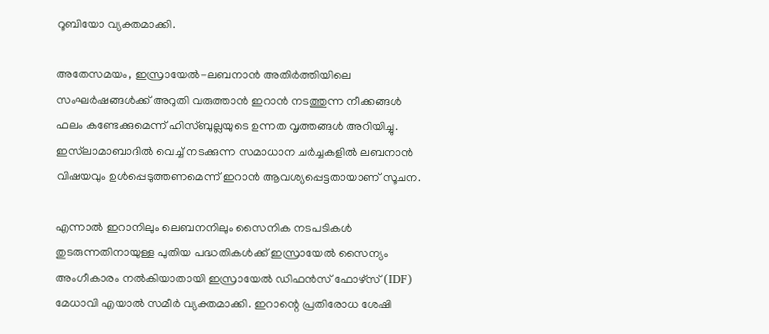റൂബിയോ വ്യക്തമാക്കി.

അതേസമയം, ഇസ്രായേൽ-ലബനാൻ അതിർത്തിയിലെ സംഘർഷങ്ങൾക്ക് അറുതി വരുത്താൻ ഇറാൻ നടത്തുന്ന നീക്കങ്ങൾ ഫലം കണ്ടേക്കുമെന്ന് ഹിസ്ബുല്ലയുടെ ഉന്നത വൃത്തങ്ങൾ അറിയിച്ചു. ഇസ്‌ലാമാബാദിൽ വെച്ച് നടക്കുന്ന സമാധാന ചർച്ചകളിൽ ലബനാൻ വിഷയവും ഉൾപ്പെടുത്തണമെന്ന് ഇറാൻ ആവശ്യപ്പെട്ടതായാണ് സൂചന.

എന്നാൽ ഇറാനിലും ലെബനനിലും സൈനിക നടപടികൾ തുടരുന്നതിനായുള്ള പുതിയ പദ്ധതികൾക്ക് ഇസ്രായേൽ സൈന്യം അംഗീകാരം നൽകിയാതായി ഇസ്രായേൽ ഡിഫൻസ് ഫോഴ്‌സ് (IDF) മേധാവി എയാൽ സമീർ വ്യക്തമാക്കി. ഇറാന്റെ പ്രതിരോധ ശേഷി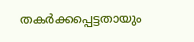തകർക്കപ്പെട്ടതായും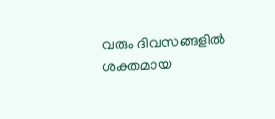വരും ദിവസങ്ങളിൽ ശക്തമായ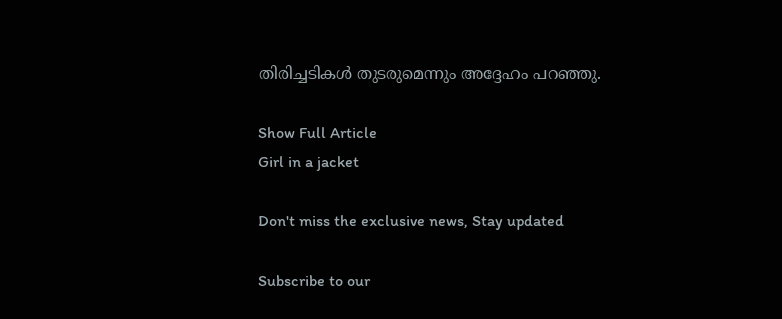തിരിച്ചടികൾ തുടരുമെന്നും അദ്ദേഹം പറഞ്ഞു.

Show Full Article
Girl in a jacket

Don't miss the exclusive news, Stay updated

Subscribe to our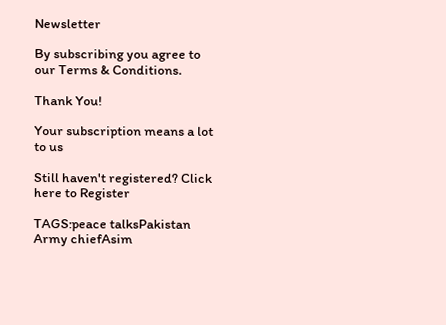Newsletter

By subscribing you agree to our Terms & Conditions.

Thank You!

Your subscription means a lot to us

Still haven't registered? Click here to Register

TAGS:peace talksPakistan Army chiefAsim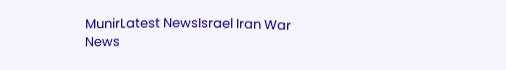MunirLatest NewsIsrael Iran War
News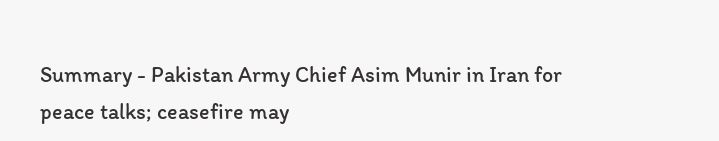Summary - Pakistan Army Chief Asim Munir in Iran for peace talks; ceasefire may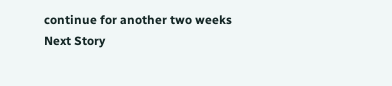continue for another two weeks
Next Story